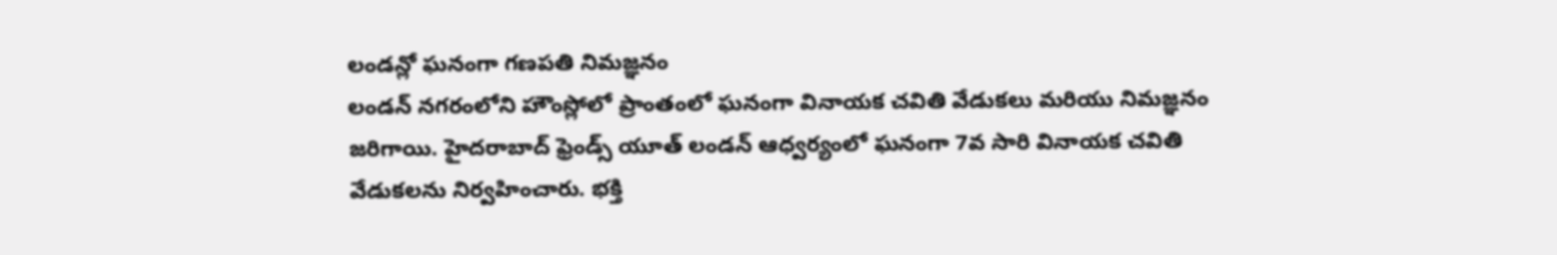లండన్లో ఘనంగా గణపతి నిమజ్ఞనం
లండన్ నగరంలోని హౌంస్లోలో ప్రాంతంలో ఘనంగా వినాయక చవితి వేడుకలు మరియు నిమజ్ఞనం జరిగాయి. హైదరాబాద్ ఫ్రెండ్స్ యూత్ లండన్ ఆధ్వర్యంలో ఘనంగా 7వ సారి వినాయక చవితి వేడుకలను నిర్వహించారు. భక్తి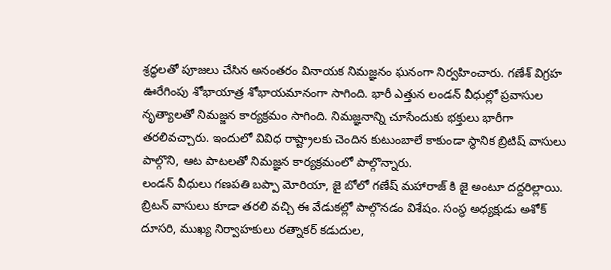శ్రద్ధలతో పూజలు చేసిన అనంతరం వినాయక నిమజ్ఞనం ఘనంగా నిర్వహించారు. గణేశ్ విగ్రహ ఊరేగింపు శోభాయాత్ర శోభాయమానంగా సాగింది. భారీ ఎత్తున లండన్ వీధుల్లో ప్రవాసుల నృత్యాలతో నిమజ్జన కార్యక్రమం సాగింది. నిమజ్ఞనాన్ని చూసేందుకు భక్తులు భారీగా తరలివచ్చారు. ఇందులో వివిధ రాష్ట్రాలకు చెందిన కుటుంబాలే కాకుండా స్థానిక బ్రిటిష్ వాసులు పాల్గొని, ఆట పాటలతో నిమజ్ఞన కార్యక్రమంలో పాల్గొన్నారు.
లండన్ వీధులు గణపతి బప్పా మోరియా, జై బోలో గణేష్ మహారాజ్ కి జై అంటూ దద్దరిల్లాయి. బ్రిటన్ వాసులు కూడా తరలి వచ్చి ఈ వేడుకల్లో పాల్గొనడం విశేషం. సంస్థ అధ్యక్షుడు అశోక్ దూసరి, ముఖ్య నిర్వాహకులు రత్నాకర్ కడుదుల,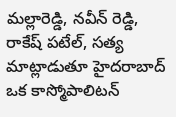మల్లారెడ్డి, నవీన్ రెడ్డి, రాకేష్ పటేల్, సత్య మాట్లాడుతూ హైదరాబాద్ ఒక కాస్మోపాలిటన్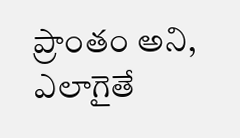ప్రాంతం అని, ఎలాగైతే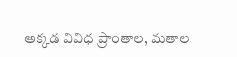అక్కడ వివిధ ప్రాంతాల, మతాల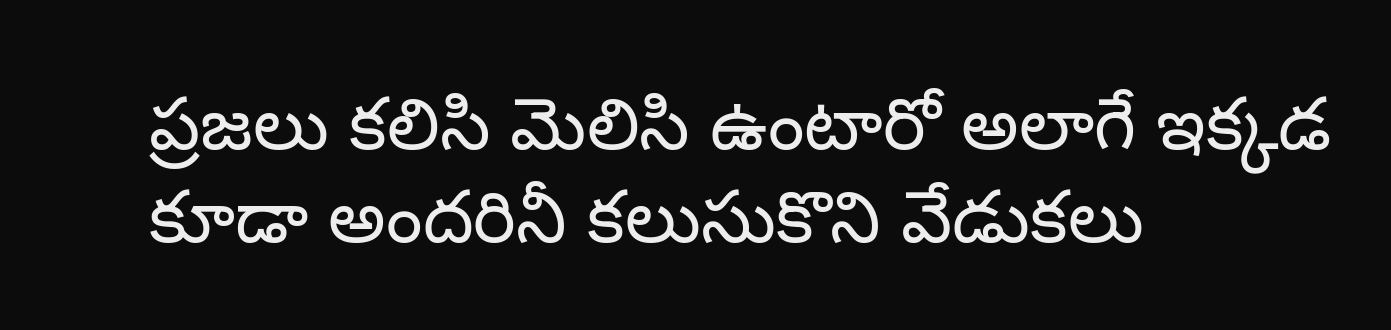ప్రజలు కలిసి మెలిసి ఉంటారో అలాగే ఇక్కడ కూడా అందరినీ కలుసుకొని వేడుకలు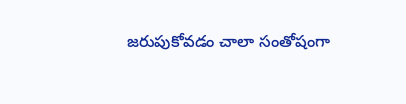జరుపుకోవడం చాలా సంతోషంగా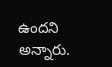ఉందని అన్నారు.